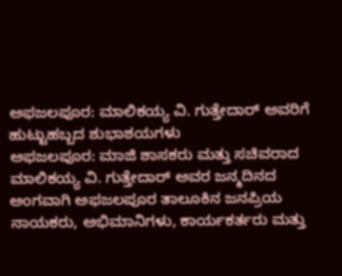ಅಫಜಲಪೂರ: ಮಾಲಿಕಯ್ಯ ವಿ. ಗುತ್ತೇದಾರ್ ಅವರಿಗೆ ಹುಟ್ಟುಹಬ್ಬದ ಶುಭಾಶಯಗಳು
ಅಫಜಲಪೂರ: ಮಾಜಿ ಶಾಸಕರು ಮತ್ತು ಸಚಿವರಾದ ಮಾಲಿಕಯ್ಯ ವಿ. ಗುತ್ತೇದಾರ್ ಅವರ ಜನ್ಮದಿನದ ಅಂಗವಾಗಿ ಅಫಜಲಪೂರ ತಾಲೂಕಿನ ಜನಪ್ರಿಯ ನಾಯಕರು, ಅಭಿಮಾನಿಗಳು, ಕಾರ್ಯಕರ್ತರು ಮತ್ತು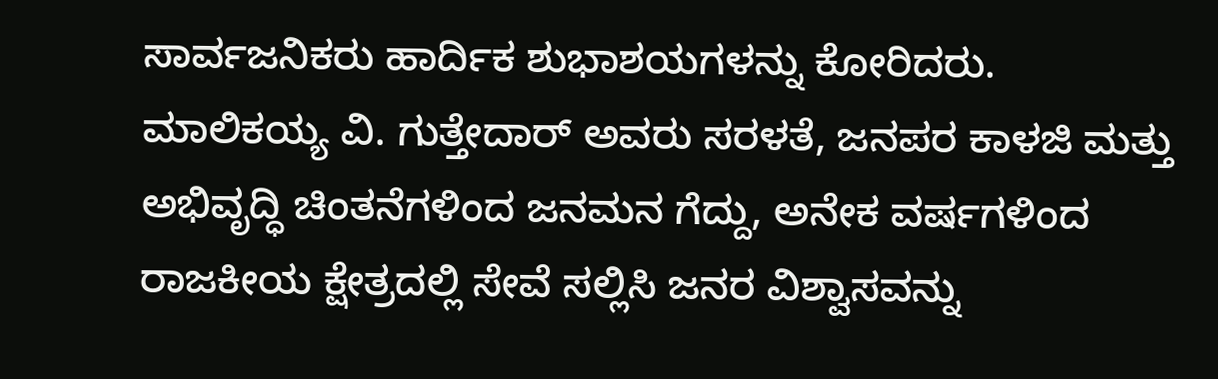ಸಾರ್ವಜನಿಕರು ಹಾರ್ದಿಕ ಶುಭಾಶಯಗಳನ್ನು ಕೋರಿದರು.
ಮಾಲಿಕಯ್ಯ ವಿ. ಗುತ್ತೇದಾರ್ ಅವರು ಸರಳತೆ, ಜನಪರ ಕಾಳಜಿ ಮತ್ತು ಅಭಿವೃದ್ಧಿ ಚಿಂತನೆಗಳಿಂದ ಜನಮನ ಗೆದ್ದು, ಅನೇಕ ವರ್ಷಗಳಿಂದ ರಾಜಕೀಯ ಕ್ಷೇತ್ರದಲ್ಲಿ ಸೇವೆ ಸಲ್ಲಿಸಿ ಜನರ ವಿಶ್ವಾಸವನ್ನು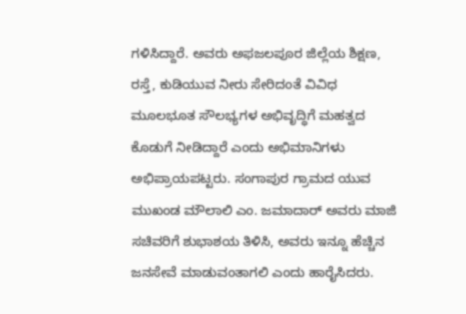ಗಳಿಸಿದ್ದಾರೆ. ಅವರು ಅಫಜಲಪೂರ ಜಿಲ್ಲೆಯ ಶಿಕ್ಷಣ, ರಸ್ತೆ, ಕುಡಿಯುವ ನೀರು ಸೇರಿದಂತೆ ವಿವಿಧ ಮೂಲಭೂತ ಸೌಲಭ್ಯಗಳ ಅಭಿವೃದ್ಧಿಗೆ ಮಹತ್ವದ ಕೊಡುಗೆ ನೀಡಿದ್ದಾರೆ ಎಂದು ಅಭಿಮಾನಿಗಳು ಅಭಿಪ್ರಾಯಪಟ್ಟರು. ಸಂಗಾಪುರ ಗ್ರಾಮದ ಯುವ ಮುಖಂಡ ಮೌಲಾಲಿ ಎಂ. ಜಮಾದಾರ್ ಅವರು ಮಾಜಿ ಸಚಿವರಿಗೆ ಶುಭಾಶಯ ತಿಳಿಸಿ, ಅವರು ಇನ್ನೂ ಹೆಚ್ಚಿನ ಜನಸೇವೆ ಮಾಡುವಂತಾಗಲಿ ಎಂದು ಹಾರೈಸಿದರು.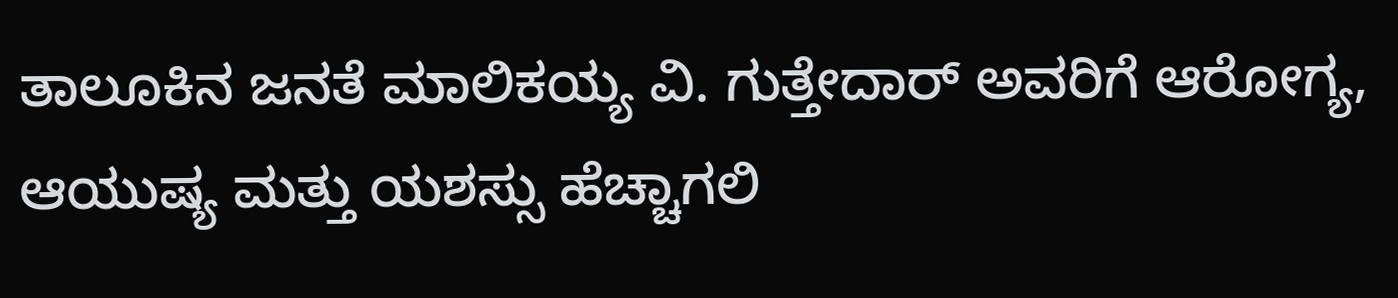ತಾಲೂಕಿನ ಜನತೆ ಮಾಲಿಕಯ್ಯ ವಿ. ಗುತ್ತೇದಾರ್ ಅವರಿಗೆ ಆರೋಗ್ಯ, ಆಯುಷ್ಯ ಮತ್ತು ಯಶಸ್ಸು ಹೆಚ್ಚಾಗಲಿ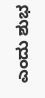ಎಂದು ಶುಭ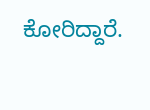ಕೋರಿದ್ದಾರೆ.